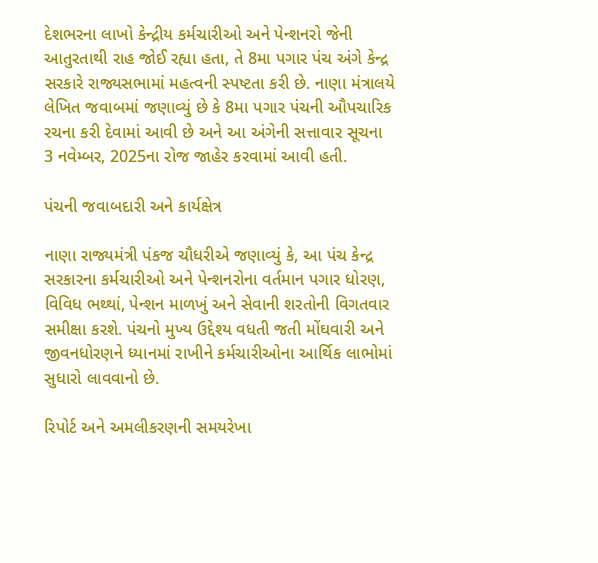દેશભરના લાખો કેન્દ્રીય કર્મચારીઓ અને પેન્શનરો જેની આતુરતાથી રાહ જોઈ રહ્યા હતા, તે 8મા પગાર પંચ અંગે કેન્દ્ર સરકારે રાજ્યસભામાં મહત્વની સ્પષ્ટતા કરી છે. નાણા મંત્રાલયે લેખિત જવાબમાં જણાવ્યું છે કે 8મા પગાર પંચની ઔપચારિક રચના કરી દેવામાં આવી છે અને આ અંગેની સત્તાવાર સૂચના 3 નવેમ્બર, 2025ના રોજ જાહેર કરવામાં આવી હતી.

પંચની જવાબદારી અને કાર્યક્ષેત્ર

નાણા રાજ્યમંત્રી પંકજ ચૌધરીએ જણાવ્યું કે, આ પંચ કેન્દ્ર સરકારના કર્મચારીઓ અને પેન્શનરોના વર્તમાન પગાર ધોરણ, વિવિધ ભથ્થાં, પેન્શન માળખું અને સેવાની શરતોની વિગતવાર સમીક્ષા કરશે. પંચનો મુખ્ય ઉદ્દેશ્ય વધતી જતી મોંઘવારી અને જીવનધોરણને ધ્યાનમાં રાખીને કર્મચારીઓના આર્થિક લાભોમાં સુધારો લાવવાનો છે.

રિપોર્ટ અને અમલીકરણની સમયરેખા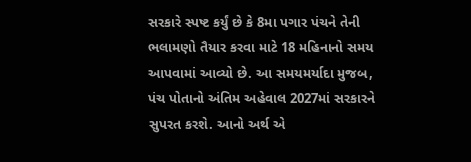સરકારે સ્પષ્ટ કર્યું છે કે 8મા પગાર પંચને તેની ભલામણો તૈયાર કરવા માટે 18 મહિનાનો સમય આપવામાં આવ્યો છે. આ સમયમર્યાદા મુજબ, પંચ પોતાનો અંતિમ અહેવાલ 2027માં સરકારને સુપરત કરશે. આનો અર્થ એ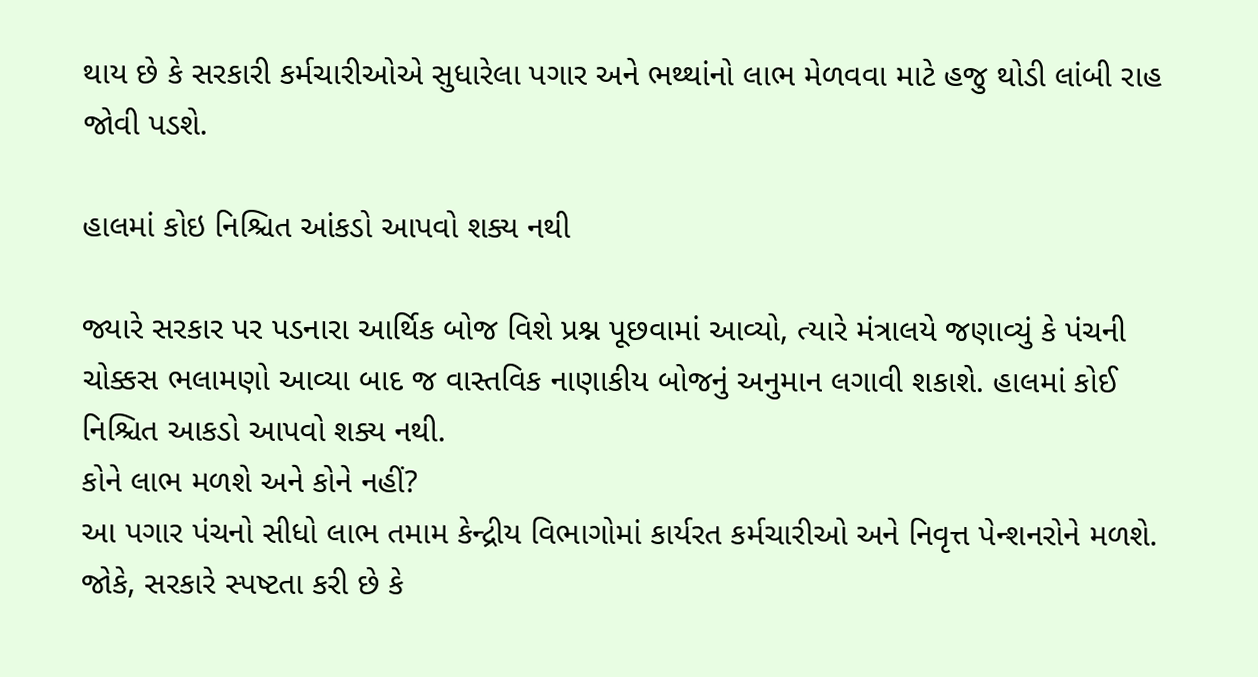થાય છે કે સરકારી કર્મચારીઓએ સુધારેલા પગાર અને ભથ્થાંનો લાભ મેળવવા માટે હજુ થોડી લાંબી રાહ જોવી પડશે.

હાલમાં કોઇ નિશ્ચિત આંકડો આપવો શક્ય નથી

જ્યારે સરકાર પર પડનારા આર્થિક બોજ વિશે પ્રશ્ન પૂછવામાં આવ્યો, ત્યારે મંત્રાલયે જણાવ્યું કે પંચની ચોક્કસ ભલામણો આવ્યા બાદ જ વાસ્તવિક નાણાકીય બોજનું અનુમાન લગાવી શકાશે. હાલમાં કોઈ નિશ્ચિત આકડો આપવો શક્ય નથી.
કોને લાભ મળશે અને કોને નહીં?
આ પગાર પંચનો સીધો લાભ તમામ કેન્દ્રીય વિભાગોમાં કાર્યરત કર્મચારીઓ અને નિવૃત્ત પેન્શનરોને મળશે. જોકે, સરકારે સ્પષ્ટતા કરી છે કે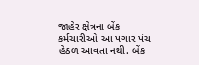જાહેર ક્ષેત્રના બેંક કર્મચારીઓ આ પગાર પંચ હેઠળ આવતા નથી. બેંક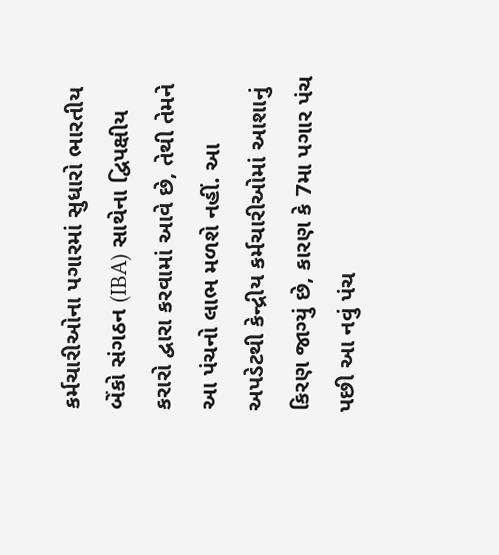કર્મચારીઓના પગારમાં સુધારો ભારતીય બેંકો સંગઠન (IBA) સાથેના દ્વિપક્ષીય કરારો દ્વારા કરવામાં આવે છે, તેથી તેમને આ પંચનો લાભ મળશે નહીં. આ અપડેટથી કેન્દ્રીય કર્મચારીઓમાં આશાનું કિરણ જાગ્યું છે, કારણ કે 7મા પગાર પંચ પછી આ નવું પંચ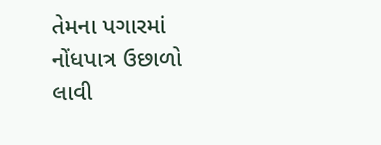તેમના પગારમાં નોંધપાત્ર ઉછાળો લાવી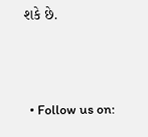શકે છે.



  • Follow us on: